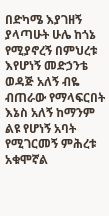በድካሜ እያገዘኝ ያላጣሁት ሁሌ ከጎኔ የሚያኖረኝ በምህረቱ እየሆነኝ መድኃንቴ ወዳጅ አለኝ ብዬ ብጠራው የማላፍርበት እኔስ አለኝ ከማንም ልዩ የሆነኝ አባት የሚገርመኝ ምሕረቱ አቁሞኛል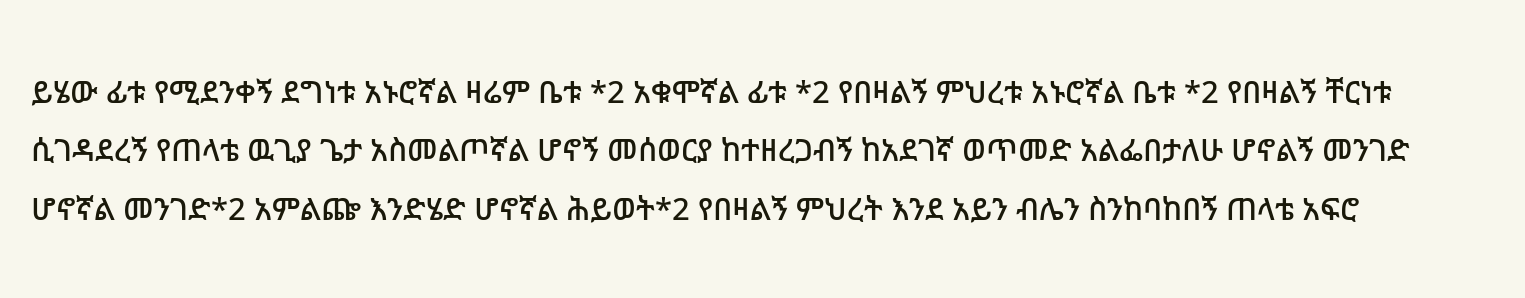ይሄው ፊቱ የሚደንቀኝ ደግነቱ አኑሮኛል ዛሬም ቤቱ *2 አቁሞኛል ፊቱ *2 የበዛልኝ ምህረቱ አኑሮኛል ቤቱ *2 የበዛልኝ ቸርነቱ ሲገዳደረኝ የጠላቴ ዉጊያ ጌታ አስመልጦኛል ሆኖኝ መሰወርያ ከተዘረጋብኝ ከአደገኛ ወጥመድ አልፌበታለሁ ሆኖልኝ መንገድ ሆኖኛል መንገድ*2 አምልጬ እንድሄድ ሆኖኛል ሕይወት*2 የበዛልኝ ምህረት እንደ አይን ብሌን ስንከባከበኝ ጠላቴ አፍሮ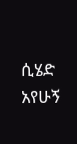ሲሄድ አየሁኝ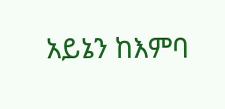አይኔን ከእምባ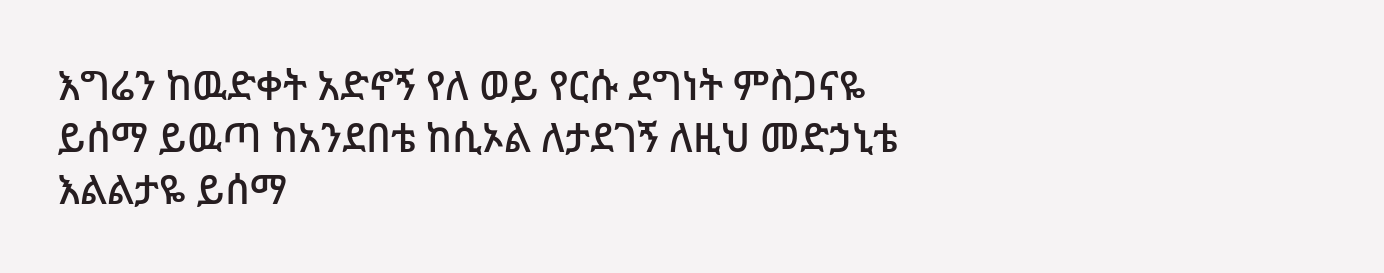እግሬን ከዉድቀት አድኖኝ የለ ወይ የርሱ ደግነት ምስጋናዬ ይሰማ ይዉጣ ከአንደበቴ ከሲኦል ለታደገኝ ለዚህ መድኃኒቴ እልልታዬ ይሰማ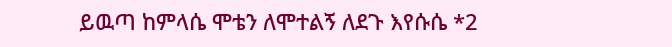ይዉጣ ከምላሴ ሞቴን ለሞተልኝ ለደጉ እየሱሴ *2